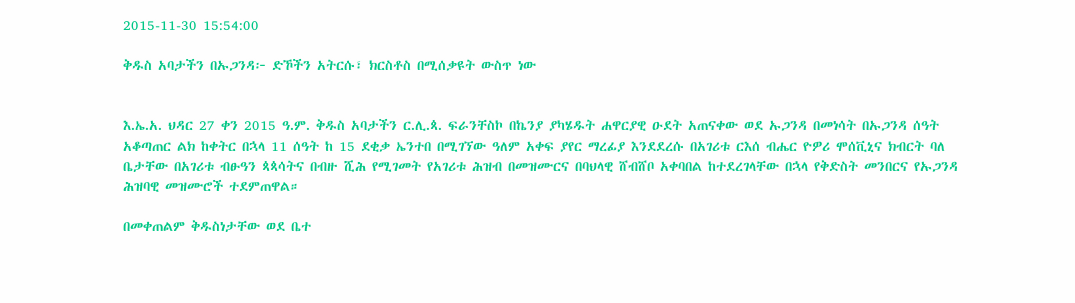2015-11-30 15:54:00

ቅዱስ አባታችን በኡጋንዳ፦ ድኾችን አትርሱ፣ ክርስቶስ በሚሰቃዩት ውስጥ ነው


እ.ኤ.አ. ህዳር 27 ቀን 2015 ዓ.ም. ቅዱስ አባታችን ር.ሊ.ጳ. ፍራንቸስኮ በኬንያ ያካሄዱት ሐዋርያዊ ዑደት አጠናቀው ወደ ኡጋንዳ በመነሳት በኡጋንዳ ሰዓት አቆጣጠር ልክ ከቀትር በኋላ 11 ሰዓት ከ 15 ደቂቃ ኤንተበ በሚገኘው ዓለም አቀፍ ያየር ማረፊያ እንደደረሱ በአገሪቱ ርእሰ ብሔር ዮዎሪ ሞሰቪኒና ክብርት ባለ ቤታቸው በአገሪቱ ብፁዓን ጳጳሳትና በብዙ ሺሕ የሚገመት የአገሪቱ ሕዝብ በመዝሙርና በባህላዊ ሸብሸቦ አቀባበል ከተደረገላቸው በኋላ የቅድስት መንበርና የኡጋንዳ ሕዝባዊ መዝሙሮች ተደምጠዋል።

በመቀጠልም ቅዱስነታቸው ወደ ቤተ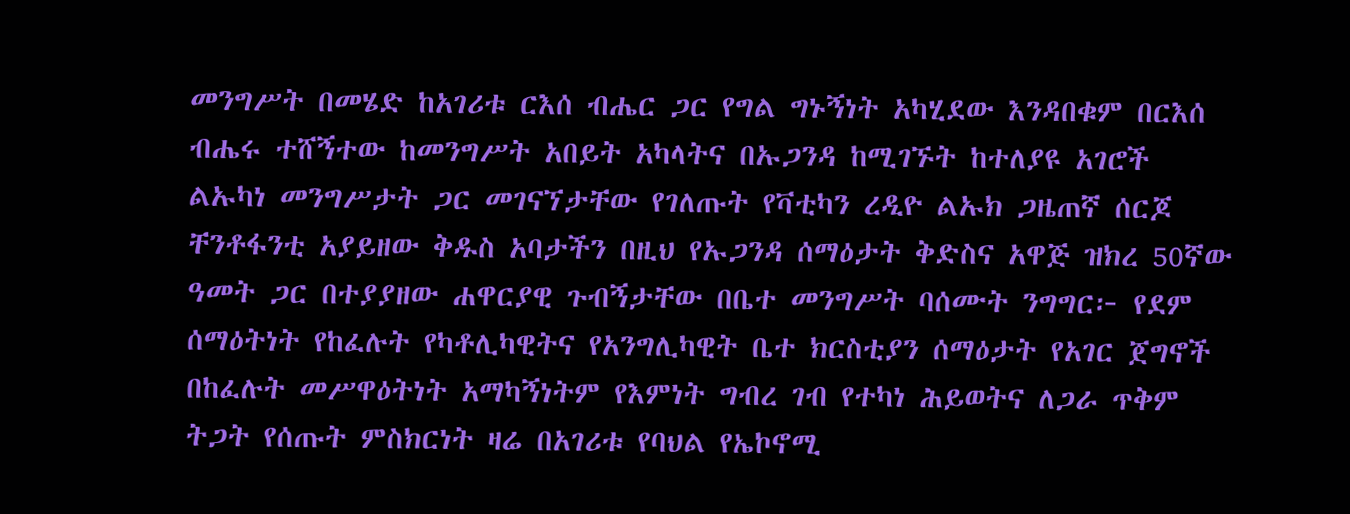መንግሥት በመሄድ ከአገሪቱ ርእሰ ብሔር ጋር የግል ግኑኝነት አካሂደው እንዳበቁም በርእሰ ብሔሩ ተሸኝተው ከመንግሥት አበይት አካላትና በኡጋንዳ ከሚገኙት ከተለያዩ አገሮች ልኡካነ መንግሥታት ጋር መገናኘታቸው የገለጡት የቫቲካን ረዲዮ ልኡክ ጋዜጠኛ ሰርጆ ቸንቶፋንቲ አያይዘው ቅዱስ አባታችን በዚህ የኡጋንዳ ሰማዕታት ቅድስና አዋጅ ዝክረ 50ኛው ዓመት ጋር በተያያዘው ሐዋርያዊ ጉብኝታቸው በቤተ መንግሥት ባሰሙት ንግግር፦ የደም ሰማዕትነት የከፈሉት የካቶሊካዊትና የአንግሊካዊት ቤተ ክርስቲያን ሰማዕታት የአገር ጀግኖች በከፈሉት መሥዋዕትነት አማካኝነትም የእምነት ግብረ ገብ የተካነ ሕይወትና ለጋራ ጥቅም ትጋት የሰጡት ምስክርነት ዛሬ በአገሪቱ የባህል የኤኮኖሚ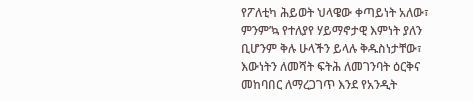የፖለቲካ ሕይወት ህላዌው ቀጣይነት አለው፣ ምንም’ኳ የተለያየ ሃይማኖታዊ እምነት ያለን ቢሆንም ቅሉ ሁላችን ይላሉ ቅዱስነታቸው፣ እውነትን ለመሻት ፍትሕ ለመገንባት ዕርቅና መከባበር ለማረጋገጥ እንደ የአንዲት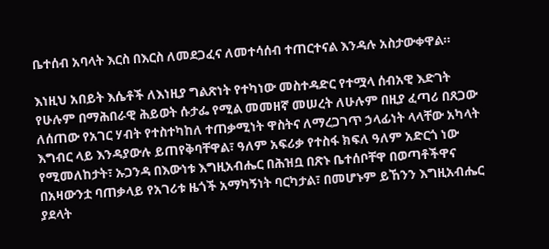ቤተሰብ አባላት እርስ በእርስ ለመደጋፈና ለመተሳሰብ ተጠርተናል እንዳሉ አስታውቀዋል።

እነዚህ አበይት እሴቶች ለእነዚያ ግልጽነት የተካነው መስተዳድር የተሟላ ሰብአዊ እድገት የሁሉም በማሕበራዊ ሕይወት ሱታፌ የሚል መመዘኛ መሠረት ለሁሉም በዚያ ፈጣሪ በጸጋው ለሰጠው የአገር ሃብት የተስተካከለ ተጠቃሚነት ዋስትና ለማረጋገጥ ኃላፊነት ላላቸው አካላት እግብር ላይ እንዳያውሉ ይጠየቅባቸዋል፣ ዓለም አፍሪቃ የተስፋ ክፍለ ዓለም አድርጎ ነው የሚመለከታት፣ ኡጋንዳ በእውነቱ እግዚአብሔር በሕዝቧ በጽኑ ቤተሰቦቸዋ በወጣቶችዋና በአዛውንቷ ባጠቃላይ የአገሪቱ ዜጎች አማካኝነት ባርካታል፣ በመሆኑም ይኸንን እግዚአብሔር ያደላት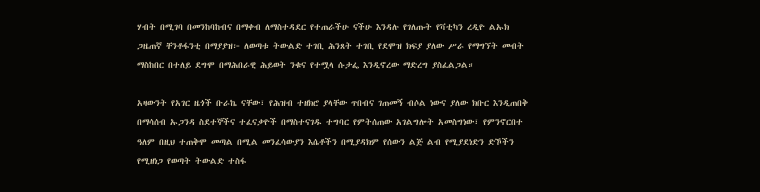ሃብት በሚገባ በመንከባከብና በማቀብ ለማስተዳደር የተጠራችሁ ናችሁ እንዳሉ የገለጡት የቫቲካን ረዲዮ ልኡክ ጋዜጠኛ ቸንቶፋንቲ በማያያዝ፦ ለወጣቱ ትውልድ ተገቢ ሕንጸት ተገቢ የደሞዝ ክፍያ ያለው ሥራ የማግኘት መብት ማስከበር በተለይ ደግሞ በማሕበራዊ ሕይወት ንቁና የተሟላ ሱታፌ እንዲኖረው ማድረግ ያስፈልጋል።

አዛውንት የአገር ዜጎች ቡራኬ ናቸው፣ የሕዝብ ተዘክሮ ያላቸው ጥበብና ገጠመኝ ብሶል ነውና ያለው ክቡር እንዲጠበቅ በማሳሰብ ኡጋንዳ ስደተኞችና ተፈናቃዮች በማስተናገዱ ተግባር የምትሰጠው አገልግሎት አመስግነው፣ የምንኖርበተ ዓለም በዚህ ተጠቅሞ መጣል በሚል መንፈሳውያን እሴቶችን በሚያዳክም የሰውን ልጅ ልብ የሚያደነድን ድኾችን የሚዘነጋ የወጣት ትውልድ ተስፋ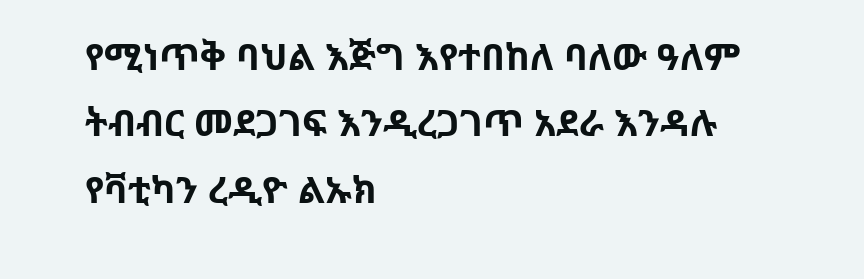የሚነጥቅ ባህል እጅግ እየተበከለ ባለው ዓለም ትብብር መደጋገፍ እንዲረጋገጥ አደራ እንዳሉ የቫቲካን ረዲዮ ልኡክ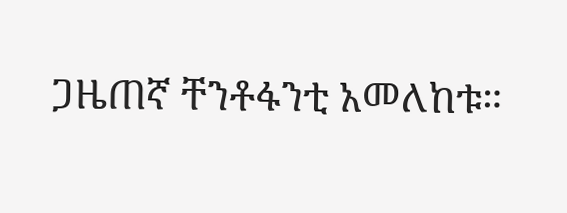ጋዜጠኛ ቸንቶፋንቲ አመለከቱ።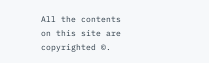All the contents on this site are copyrighted ©.